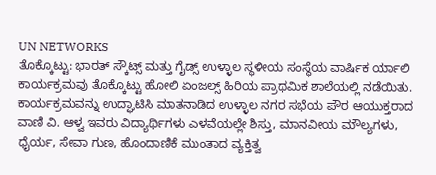UN NETWORKS
ತೊಕ್ಕೊಟ್ಟು: ಭಾರತ್ ಸ್ಕೌಟ್ಸ್ ಮತ್ತು ಗೈಡ್ಸ್ ಉಳ್ಳಾಲ ಸ್ಥಳೀಯ ಸಂಸ್ಥೆಯ ವಾರ್ಷಿಕ ರ್ಯಾಲಿ ಕಾರ್ಯಕ್ರಮವು ತೊಕ್ಕೊಟ್ಟು ಹೋಲಿ ಏಂಜಲ್ಸ್ ಹಿರಿಯ ಪ್ರಾಥಮಿಕ ಶಾಲೆಯಲ್ಲಿ ನಡೆಯಿತು. ಕಾರ್ಯಕ್ರಮವನ್ನು ಉದ್ಘಾಟಿಸಿ ಮಾತನಾಡಿದ ಉಳ್ಳಾಲ ನಗರ ಸಭೆಯ ಪೌರ ಆಯುಕ್ತರಾದ ವಾಣಿ ವಿ. ಆಳ್ವ ಇವರು ವಿದ್ಯಾರ್ಥಿಗಳು ಎಳವೆಯಲ್ಲೇ ಶಿಸ್ತು, ಮಾನವೀಯ ಮೌಲ್ಯಗಳು, ಧೈರ್ಯ, ಸೇವಾ ಗುಣ, ಹೊಂದಾಣಿಕೆ ಮುಂತಾದ ವ್ಯಕ್ತಿತ್ವ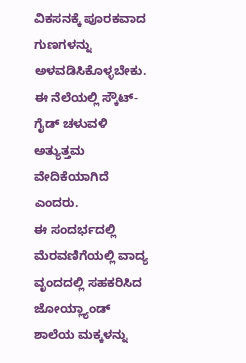ವಿಕಸನಕ್ಕೆ ಪೂರಕವಾದ ಗುಣಗಳನ್ನು ಅಳವಡಿಸಿಕೊಳ್ಳಬೇಕು. ಈ ನೆಲೆಯಲ್ಲಿ ಸ್ಕೌಟ್-ಗೈಡ್ ಚಳುವಳಿ ಅತ್ಯುತ್ತಮ ವೇದಿಕೆಯಾಗಿದೆ ಎಂದರು.
ಈ ಸಂದರ್ಭದಲ್ಲಿ ಮೆರವಣಿಗೆಯಲ್ಲಿ ವಾದ್ಯ ವೃಂದದಲ್ಲಿ ಸಹಕರಿಸಿದ ಜೋಯ್ಲ್ಯಾಂಡ್ ಶಾಲೆಯ ಮಕ್ಕಳನ್ನು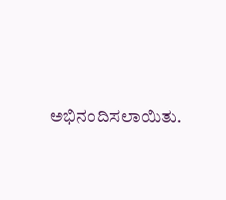ಅಭಿನಂದಿಸಲಾಯಿತು.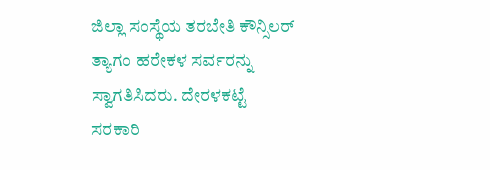ಜಿಲ್ಲಾ ಸಂಸ್ಥೆಯ ತರಬೇತಿ ಕೌನ್ಸಿಲರ್ ತ್ಯಾಗಂ ಹರೇಕಳ ಸರ್ವರನ್ನು ಸ್ವಾಗತಿಸಿದರು. ದೇರಳಕಟ್ಟೆ ಸರಕಾರಿ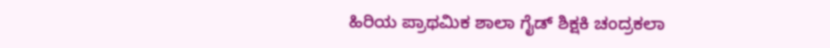ಹಿರಿಯ ಪ್ರಾಥಮಿಕ ಶಾಲಾ ಗೈಡ್ ಶಿಕ್ಷಕಿ ಚಂದ್ರಕಲಾ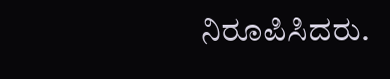ನಿರೂಪಿಸಿದರು.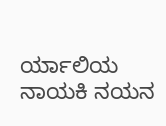ರ್ಯಾಲಿಯ ನಾಯಕಿ ನಯನ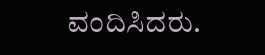ವಂದಿಸಿದರು.